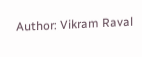Author: Vikram Raval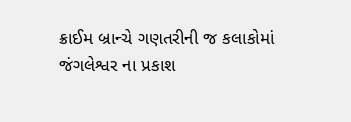ક્રાઈમ બ્રાન્ચે ગણતરીની જ કલાકોમાં જંગલેશ્વર ના પ્રકાશ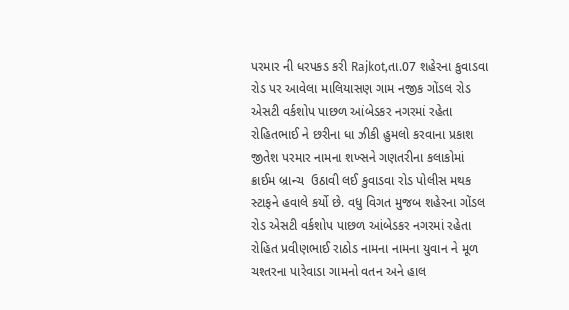પરમાર ની ધરપકડ કરી Rajkot,તા.07 શહેરના કુવાડવા રોડ પર આવેલા માલિયાસણ ગામ નજીક ગોંડલ રોડ એસટી વર્કશોપ પાછળ આંબેડકર નગરમાં રહેતા રોહિતભાઈ ને છરીના ધા ઝીકી હુમલો કરવાના પ્રકાશ   જીતેશ પરમાર નામના શખ્સને ગણતરીના કલાકોમાં ક્રાઈમ બ્રાન્ચ  ઉઠાવી લઈ કુવાડવા રોડ પોલીસ મથક સ્ટાફને હવાલે કર્યો છે. વધુ વિગત મુજબ શહેરના ગોંડલ રોડ એસટી વર્કશોપ પાછળ આંબેડકર નગરમાં રહેતા રોહિત પ્રવીણભાઈ રાઠોડ નામના નામના યુવાન ને મૂળ ચશ્તરના પારેવાડા ગામનો વતન અને હાલ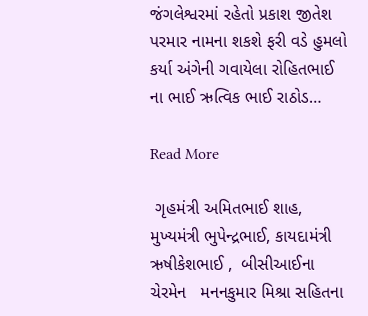જંગલેશ્વરમાં રહેતો પ્રકાશ જીતેશ પરમાર નામના શકશે ફરી વડે હુમલો કર્યા અંગેની ગવાયેલા રોહિતભાઈ ના ભાઈ ઋત્વિક ભાઈ રાઠોડ…

Read More

 ગૃહમંત્રી અમિતભાઈ શાહ, મુખ્યમંત્રી ભુપેન્દ્રભાઈ, કાયદામંત્રી ઋષીકેશભાઈ ,  બીસીઆઈના ચેરમેન   મનનકુમાર મિશ્રા સહિતના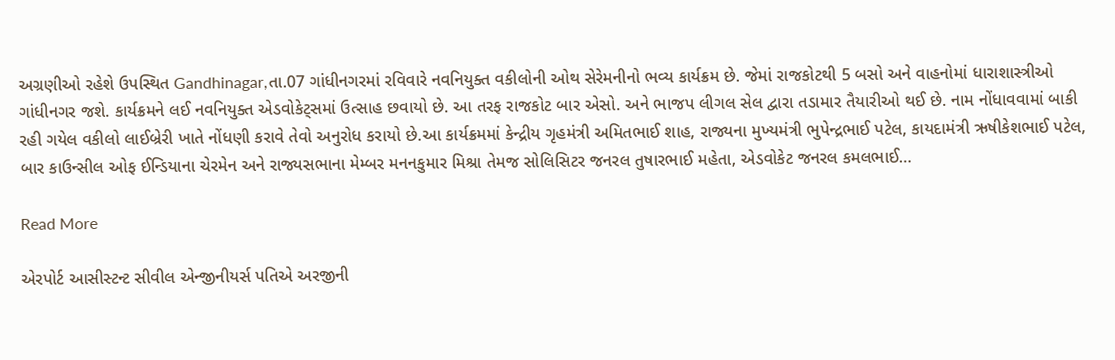અગ્રણીઓ રહેશે ઉપસ્થિત Gandhinagar,તા.07 ગાંધીનગરમાં રવિવારે નવનિયુક્ત વકીલોની ઓથ સેરેમનીનો ભવ્ય કાર્યક્રમ છે. જેમાં રાજકોટથી 5 બસો અને વાહનોમાં ધારાશાસ્ત્રીઓ ગાંધીનગર જશે. કાર્યક્રમને લઈ નવનિયુક્ત એડવોકેટ્સમાં ઉત્સાહ છવાયો છે. આ તરફ રાજકોટ બાર એસો. અને ભાજપ લીગલ સેલ દ્વારા તડામાર તૈયારીઓ થઈ છે. નામ નોંધાવવામાં બાકી રહી ગયેલ વકીલો લાઈબ્રેરી ખાતે નોંધણી કરાવે તેવો અનુરોધ કરાયો છે.આ કાર્યક્રમમાં કેન્દ્રીય ગૃહમંત્રી અમિતભાઈ શાહ, રાજ્યના મુખ્યમંત્રી ભુપેન્દ્રભાઈ પટેલ, કાયદામંત્રી ઋષીકેશભાઈ પટેલ, બાર કાઉન્સીલ ઓફ ઈન્ડિયાના ચેરમેન અને રાજ્યસભાના મેમ્બર મનનકુમાર મિશ્રા તેમજ સોલિસિટર જનરલ તુષારભાઈ મહેતા, એડવોકેટ જનરલ કમલભાઈ…

Read More

એરપોર્ટ આસીસ્ટન્ટ સીવીલ એન્જીનીયર્સ પતિએ અરજીની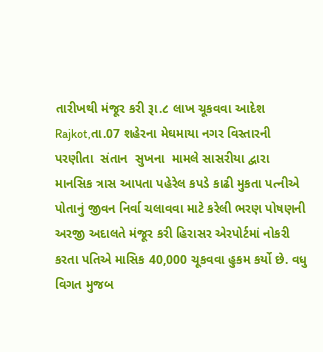તારીખથી મંજૂર કરી રૂા.૮ લાખ ચૂકવવા આદેશ Rajkot,તા.07 શહેરના મેઘમાયા નગર વિસ્તારની  પરણીતા  સંતાન  સુખના  મામલે સાસરીયા દ્વારા માનસિક ત્રાસ આપતા પહેરેલ કપડે કાઢી મુકતા પત્નીએ પોતાનું જીવન નિર્વા ચલાવવા માટે કરેલી ભરણ પોષણની અરજી અદાલતે મંજૂર કરી હિરાસર એરપોર્ટમાં નોકરી કરતા પતિએ માસિક 40,000 ચૂકવવા હુકમ કર્યો છે. વધુ વિગત મુજબ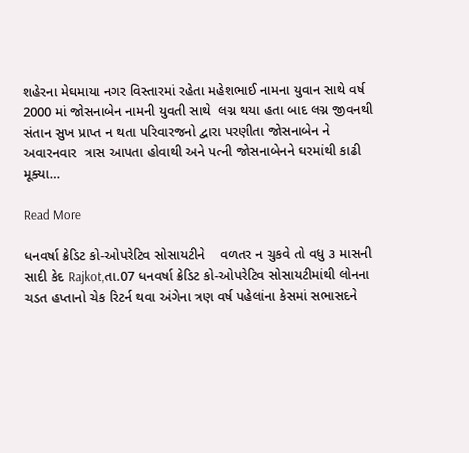શહેરના મેઘમાયા નગર વિસ્તારમાં રહેતા મહેશભાઈ નામના યુવાન સાથે વર્ષ 2000 માં જોસનાબેન નામની યુવતી સાથે  લગ્ન થયા હતા બાદ લગ્ન જીવનથી સંતાન સુખ પ્રાપ્ત ન થતા પરિવારજનો દ્વારા પરણીતા જોસનાબેન ને  અવારનવાર  ત્રાસ આપતા હોવાથી અને પત્ની જોસનાબેનને ઘરમાંથી કાઢી મૂક્યા…

Read More

ધનવર્ષા ક્રેડિટ કો-ઓપરેટિવ સોસાયટીને    વળતર ન ચુકવે તો વધુ ૩ માસની સાદી કેદ Rajkot,તા.07 ધનવર્ષા ક્રેડિટ કો-ઓપરેટિવ સોસાયટીમાંથી લોનના ચડત હપ્તાનો ચેક રિટર્ન થવા અંગેના ત્રણ વર્ષ પહેલાંના કેસમાં સભાસદને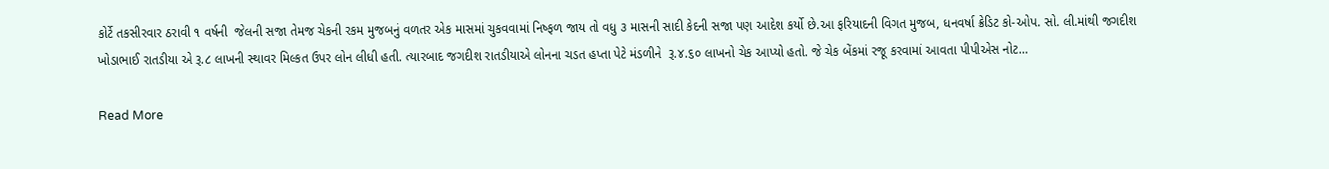કોર્ટે તકસીરવાર ઠરાવી ૧ વર્ષની  જેલની સજા તેમજ ચેકની રકમ મુજબનું વળતર એક માસમાં ચુકવવામાં નિષ્ફળ જાય તો વધુ ૩ માસની સાદી કેદની સજા પણ આદેશ કર્યો છે.આ ફરિયાદની વિગત મુજબ, ધનવર્ષા ક્રેડિટ કો-ઓપ. સો. લી.માંથી જગદીશ ખોડાભાઈ રાતડીયા એ રૂ.૮ લાખની સ્થાવર મિલ્કત ઉપર લોન લીધી હતી. ત્યારબાદ જગદીશ રાતડીયાએ લોનના ચડત હપ્તા પેટે મંડળીને  રૂ.૪.૬૦ લાખનો ચેક આપ્યો હતો. જે ચેક બેંકમાં રજૂ કરવામાં આવતા પીપીએસ નોટ…

Read More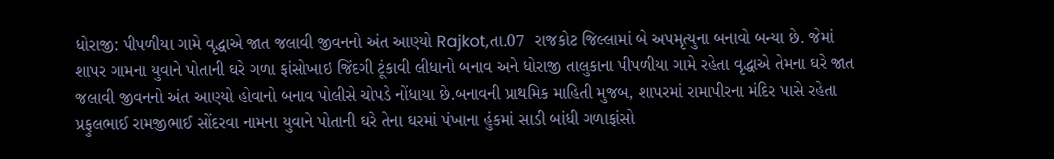ધોરાજી: પીપળીયા ગામે વૃદ્ધાએ જાત જલાવી જીવનનો અંત આણ્યો Rajkot,તા.07  રાજકોટ જિલ્લામાં બે અપમૃત્યુના બનાવો બન્યા છે. જેમાં શાપર ગામના યુવાને પોતાની ઘરે ગળા ફાંસોખાઇ જિંદગી ટૂંકાવી લીધાનો બનાવ અને ધોરાજી તાલુકાના પીપળીયા ગામે રહેતા વૃદ્ધાએ તેમના ઘરે જાત જલાવી જીવનનો અંત આણ્યો હોવાનો બનાવ પોલીસે ચોપડે નોંધાયા છે.બનાવની પ્રાથમિક માહિતી મુજબ, શાપરમાં રામાપીરના મંદિર પાસે રહેતા પ્રફુલભાઈ રામજીભાઈ સોંદરવા નામના યુવાને પોતાની ઘરે તેના ઘરમાં પંખાના હુંકમાં સાડી બાંધી ગળાફાંસો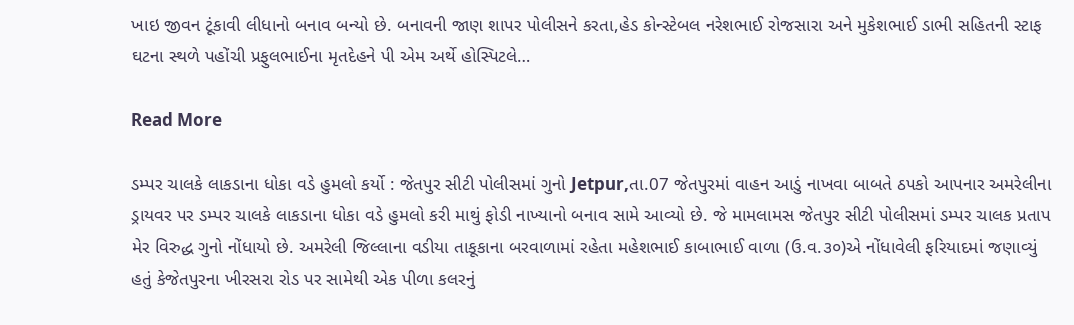ખાઇ જીવન ટૂંકાવી લીધાનો બનાવ બન્યો છે. બનાવની જાણ શાપર પોલીસને કરતા,હેડ કોન્સ્ટેબલ નરેશભાઈ રોજસારા અને મુકેશભાઈ ડાભી સહિતની સ્ટાફ ઘટના સ્થળે પહોંચી પ્રફુલભાઈના મૃતદેહને પી એમ અર્થે હોસ્પિટલે…

Read More

ડમ્પર ચાલકે લાકડાના ધોકા વડે હુમલો કર્યો : જેતપુર સીટી પોલીસમાં ગુનો Jetpur,તા.07 જેતપુરમાં વાહન આડું નાખવા બાબતે ઠપકો આપનાર અમરેલીના ડ્રાયવર પર ડમ્પર ચાલકે લાકડાના ધોકા વડે હુમલો કરી માથું ફોડી નાખ્યાનો બનાવ સામે આવ્યો છે. જે મામલામસ જેતપુર સીટી પોલીસમાં ડમ્પર ચાલક પ્રતાપ મેર વિરુદ્ધ ગુનો નોંધાયો છે. અમરેલી જિલ્લાના વડીયા તાકૂકાના બરવાળામાં રહેતા મહેશભાઈ કાબાભાઈ વાળા (ઉ.વ.૩૦)એ નોંધાવેલી ફરિયાદમાં જણાવ્યું હતું કેજેતપુરના ખીરસરા રોડ પર સામેથી એક પીળા કલરનું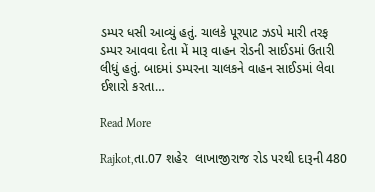ડમ્પર ધસી આવ્યું હતું. ચાલકે પૂરપાટ ઝડપે મારી તરફ ડમ્પર આવવા દેતા મેં મારૂ વાહન રોડની સાઈડમાં ઉતારી લીધું હતું. બાદમાં ડમ્પરના ચાલકને વાહન સાઈડમાં લેવા ઈશારો કરતા…

Read More

Rajkot,તા.07 શહેર  લાખાજીરાજ રોડ પરથી દારૂની 480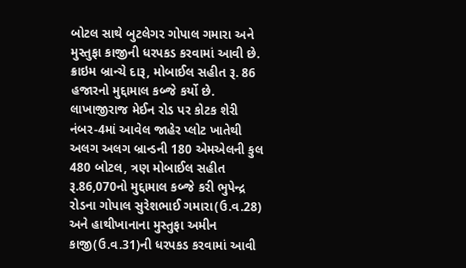બોટલ સાથે બુટલેગર ગોપાલ ગમારા અને મુસ્તુફા કાજીની ધરપકડ કરવામાં આવી છે. ક્રાઇમ બ્રાન્ચે દારૂ, મોબાઈલ સહીત રૂ. 86 હજારનો મુદ્દામાલ કબ્જે કર્યો છે.  લાખાજીરાજ મેઈન રોડ પર કોટક શેરી નંબર-4માં આવેલ જાહેર પ્લોટ ખાતેથી અલગ અલગ બ્રાન્ડની 180 એમએલની કુલ 480 બોટલ, ત્રણ મોબાઈલ સહીત રૂ.86,070નો મુદ્દામાલ કબ્જે કરી ભુપેન્દ્ર રોડના ગોપાલ સુરેશભાઈ ગમારા(ઉ.વ.28) અને હાથીખાનાના મુસ્તુફા અમીન કાજી(ઉ.વ.31)ની ધરપકડ કરવામાં આવી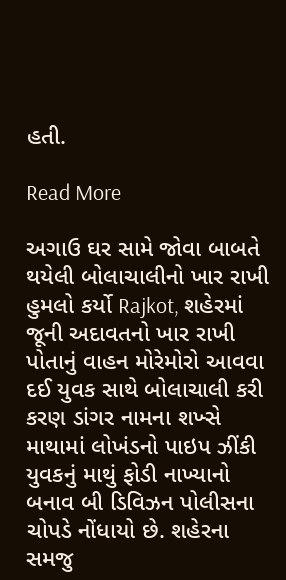હતી.

Read More

અગાઉ ઘર સામે જોવા બાબતે થયેલી બોલાચાલીનો ખાર રાખી હુમલો કર્યો Rajkot, શહેરમાં જૂની અદાવતનો ખાર રાખી પોતાનું વાહન મોરેમોરો આવવા દઈ યુવક સાથે બોલાચાલી કરી કરણ ડાંગર નામના શખ્સે માથામાં લોખંડનો પાઇપ ઝીંકી યુવકનું માથું ફોડી નાખ્યાનો બનાવ બી ડિવિઝન પોલીસના ચોપડે નોંધાયો છે. શહેરના સમજુ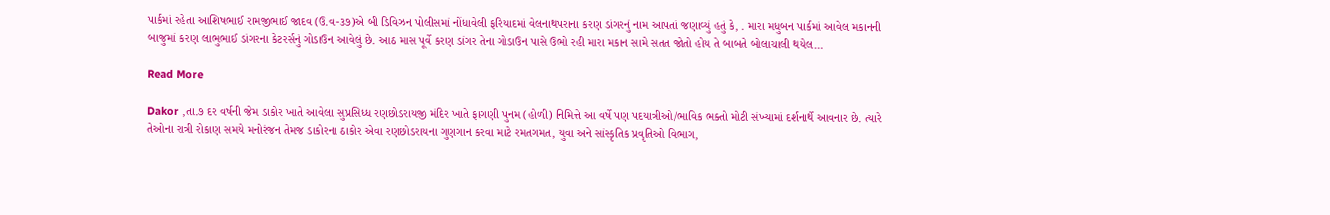પાર્કમાં રહેતા આશિષભાઈ રામજીભાઈ જાદવ (ઉ.વ-૩૭)એ બી ડિવિઝન પોલીસમાં નોંધાવેલી ફરિયાદમાં વેલનાથપરાના કરણ ડાંગરનું નામ આપતાં જણાવ્યું હતું કે, . મારા મધુબન પાર્કમાં આવેલ મકાનની બાજુમાં કરણ લાભુભાઈ ડાંગરના કેટરર્સનું ગોડાઉન આવેલું છે. આઠ માસ પૂર્વે કરણ ડાંગર તેના ગોડાઉન પાસે ઉભો રહી મારા મકાન સામે સતત જોતો હોય તે બાબતે બોલાચાલી થયેલ…

Read More

Dakor ,તા.૭ દર વર્ષની જેમ ડાકોર ખાતે આવેલા સુપ્રસિધ્ધ રણછોડરાયજી મંદિર ખાતે ફાગણી પુનમ (હોળી) નિમિત્તે આ વર્ષે પણ પદયાત્રીઓ/ભાવિક ભક્તો મોટી સંખ્યામાં દર્શનાર્થે આવનાર છે. ત્યારે તેઓના રાત્રી રોકાણ સમયે મનોરંજન તેમજ ડાકોરના ઠાકોર એવા રણછોડરાયના ગુણગાન કરવા માટે રમતગમત, યુવા અને સાંસ્કૃતિક પ્રવૃતિઓ વિભાગ,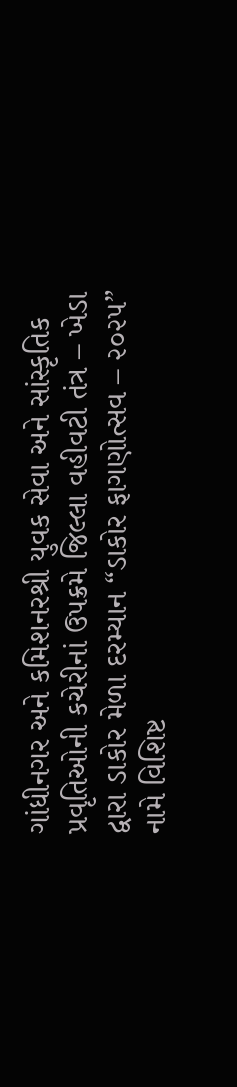ગાંધીનગર અને કમિશનરશ્રી યુવક સેવા અને સાંસ્કૃતિક પ્રવૃતિઓની કચેરીનાં ઉપક્રમે જિલ્લા વહીવટી તંત્ર – ખેડા દ્વારા ડાકોર મેળા દરમ્યાન “ડાકોર ફાગણોત્સવ – ૨૦૨૫” નામે વિશિષ્ટ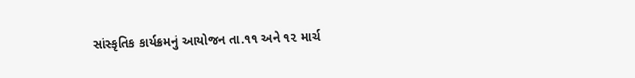સાંસ્કૃતિક કાર્યક્રમનું આયોજન તા.૧૧ અને ૧૨ માર્ચ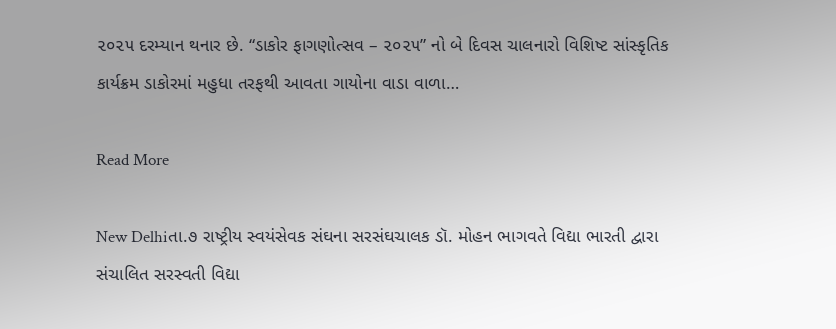૨૦૨૫ દરમ્યાન થનાર છે. “ડાકોર ફાગણોત્સવ – ૨૦૨૫” નો બે દિવસ ચાલનારો વિશિષ્ટ સાંસ્કૃતિક કાર્યક્રમ ડાકોરમાં મહુધા તરફથી આવતા ગાયોના વાડા વાળા…

Read More

New Delhiતા.૭ રાષ્ટ્રીય સ્વયંસેવક સંઘના સરસંઘચાલક ડૉ. મોહન ભાગવતે વિદ્યા ભારતી દ્વારા સંચાલિત સરસ્વતી વિદ્યા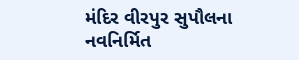મંદિર વીરપુર સુપૌલના નવનિર્મિત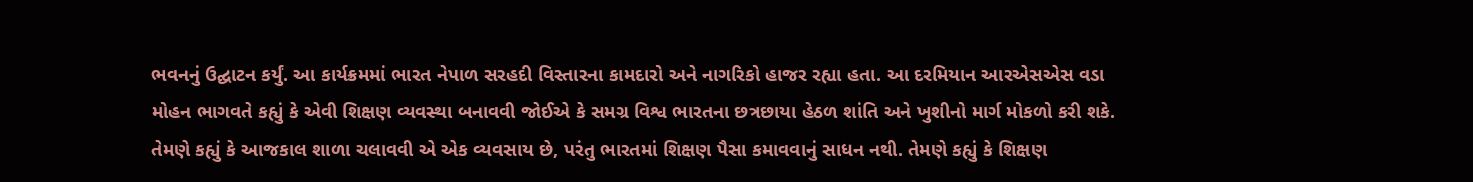ભવનનું ઉદ્ઘાટન કર્યું. આ કાર્યક્રમમાં ભારત નેપાળ સરહદી વિસ્તારના કામદારો અને નાગરિકો હાજર રહ્યા હતા. આ દરમિયાન આરએસએસ વડા મોહન ભાગવતે કહ્યું કે એવી શિક્ષણ વ્યવસ્થા બનાવવી જોઈએ કે સમગ્ર વિશ્વ ભારતના છત્રછાયા હેઠળ શાંતિ અને ખુશીનો માર્ગ મોકળો કરી શકે. તેમણે કહ્યું કે આજકાલ શાળા ચલાવવી એ એક વ્યવસાય છે, પરંતુ ભારતમાં શિક્ષણ પૈસા કમાવવાનું સાધન નથી. તેમણે કહ્યું કે શિક્ષણ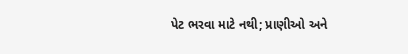પેટ ભરવા માટે નથી; પ્રાણીઓ અને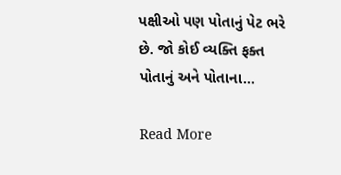પક્ષીઓ પણ પોતાનું પેટ ભરે છે. જો કોઈ વ્યક્તિ ફક્ત પોતાનું અને પોતાના…

Read More